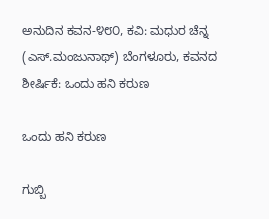ಅನುದಿನ ಕವನ-೪೮೦, ಕವಿ: ಮಧುರ ಚೆನ್ನ (ಎಸ್.ಮಂಜುನಾಥ್) ಬೆಂಗಳೂರು, ಕವನದ ಶೀರ್ಷಿಕೆ: ಒಂದು ಹನಿ ಕರುಣ

ಒಂದು ಹನಿ ಕರುಣ

ಗುಬ್ಬಿ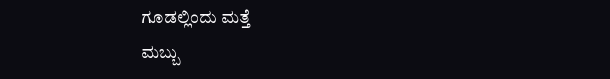ಗೂಡಲ್ಲಿಂದು ಮತ್ತೆ
ಮಬ್ಬು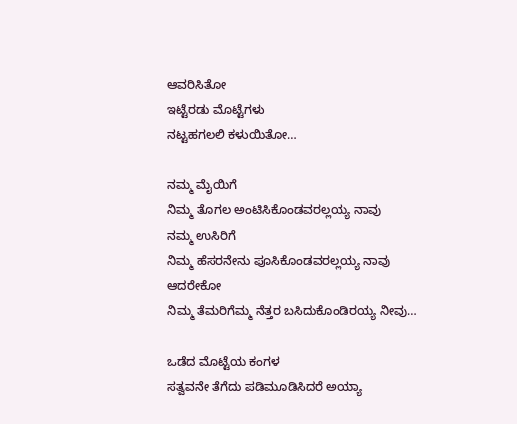ಆವರಿಸಿತೋ
ಇಟ್ಟೆರಡು ಮೊಟ್ಟೆಗಳು
ನಟ್ಟಹಗಲಲಿ ಕಳುಯಿತೋ…

ನಮ್ಮ ಮೈಯಿಗೆ
ನಿಮ್ಮ ತೊಗಲ ಅಂಟಿಸಿಕೊಂಡವರಲ್ಲಯ್ಯ ನಾವು
ನಮ್ಮ ಉಸಿರಿಗೆ
ನಿಮ್ಮ ಹೆಸರನೇನು ಪೂಸಿಕೊಂಡವರಲ್ಲಯ್ಯ ನಾವು
ಆದರೇಕೋ
ನಿಮ್ಮ ತೆಮರಿಗೆಮ್ಮ ನೆತ್ತರ ಬಸಿದುಕೊಂಡಿರಯ್ಯ ನೀವು…

ಒಡೆದ ಮೊಟ್ಟೆಯ ಕಂಗಳ
ಸತ್ವವನೇ ತೆಗೆದು ಪಡಿಮೂಡಿಸಿದರೆ ಅಯ್ಯಾ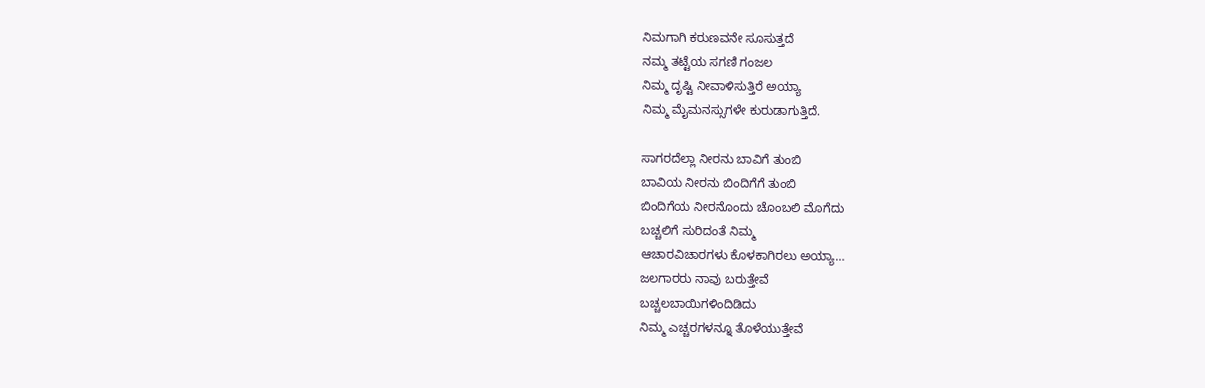ನಿಮಗಾಗಿ ಕರುಣವನೇ ಸೂಸುತ್ತದೆ
ನಮ್ಮ ತಟ್ಟೆಯ ಸಗಣಿ ಗಂಜಲ
ನಿಮ್ಮ ದೃಷ್ಟಿ ನೀವಾಳಿಸುತ್ತಿರೆ ಅಯ್ಯಾ
ನಿಮ್ಮ ಮೈಮನಸ್ಸುಗಳೇ ಕುರುಡಾಗುತ್ತಿದೆ.

ಸಾಗರದೆಲ್ಲಾ ನೀರನು ಬಾವಿಗೆ ತುಂಬಿ
ಬಾವಿಯ ನೀರನು ಬಿಂದಿಗೆಗೆ ತುಂಬಿ
ಬಿಂದಿಗೆಯ ನೀರನೊಂದು ಚೊಂಬಲಿ ಮೊಗೆದು
ಬಚ್ಚಲಿಗೆ ಸುರಿದಂತೆ ನಿಮ್ಮ
ಆಚಾರವಿಚಾರಗಳು ಕೊಳಕಾಗಿರಲು ಅಯ್ಯಾ…
ಜಲಗಾರರು ನಾವು ಬರುತ್ತೇವೆ
ಬಚ್ಚಲಬಾಯಿಗಳಿಂದಿಡಿದು
ನಿಮ್ಮ ಎಚ್ಚರಗಳನ್ನೂ ತೊಳೆಯುತ್ತೇವೆ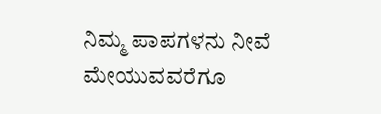ನಿಮ್ಮ ಪಾಪಗಳನು ನೀವೆ ಮೇಯುವವರೆಗೂ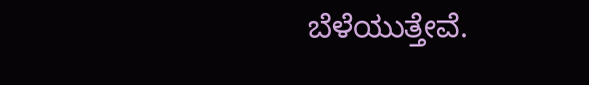ಬೆಳೆಯುತ್ತೇವೆ.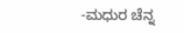-ಮಧುರ ಚೆನ್ನ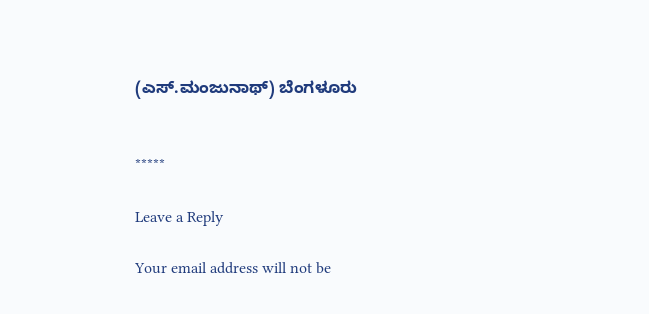(ಎಸ್.ಮಂಜುನಾಥ್) ಬೆಂಗಳೂರು


*****

Leave a Reply

Your email address will not be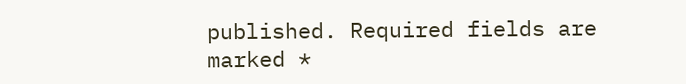published. Required fields are marked *